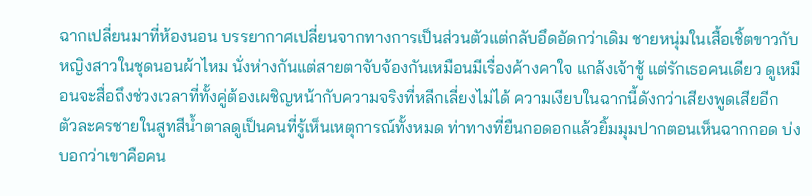ฉากเปลี่ยนมาที่ห้องนอน บรรยากาศเปลี่ยนจากทางการเป็นส่วนตัวแต่กลับอึดอัดกว่าเดิม ชายหนุ่มในเสื้อเชิ้ตขาวกับหญิงสาวในชุดนอนผ้าไหม นั่งห่างกันแต่สายตาจับจ้องกันเหมือนมีเรื่องค้างคาใจ แกล้งเจ้าชู้ แต่รักเธอคนเดียว ดูเหมือนจะสื่อถึงช่วงเวลาที่ทั้งคู่ต้องเผชิญหน้ากับความจริงที่หลีกเลี่ยงไม่ได้ ความเงียบในฉากนี้ดังกว่าเสียงพูดเสียอีก
ตัวละครชายในสูทสีน้ำตาลดูเป็นคนที่รู้เห็นเหตุการณ์ทั้งหมด ท่าทางที่ยืนกอดอกแล้วยิ้มมุมปากตอนเห็นฉากกอด บ่งบอกว่าเขาคือคน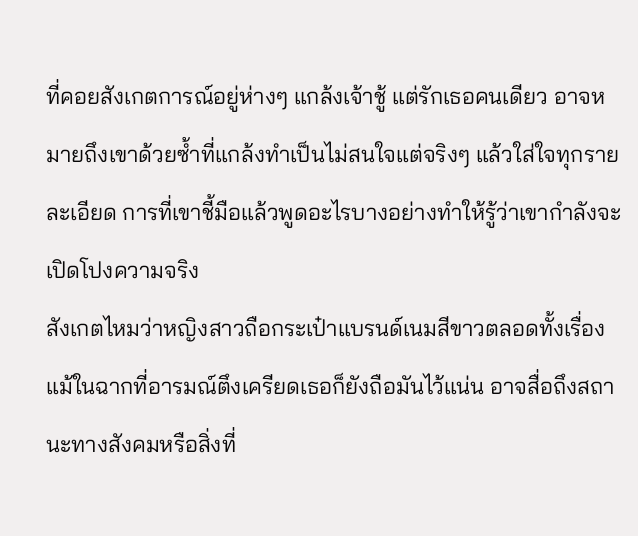ที่คอยสังเกตการณ์อยู่ห่างๆ แกล้งเจ้าชู้ แต่รักเธอคนเดียว อาจหมายถึงเขาด้วยซ้ำที่แกล้งทำเป็นไม่สนใจแต่จริงๆ แล้วใส่ใจทุกรายละเอียด การที่เขาชี้มือแล้วพูดอะไรบางอย่างทำให้รู้ว่าเขากำลังจะเปิดโปงความจริง
สังเกตไหมว่าหญิงสาวถือกระเป๋าแบรนด์เนมสีขาวตลอดทั้งเรื่อง แม้ในฉากที่อารมณ์ตึงเครียดเธอก็ยังถือมันไว้แน่น อาจสื่อถึงสถานะทางสังคมหรือสิ่งที่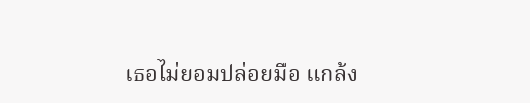เธอไม่ยอมปล่อยมือ แกล้ง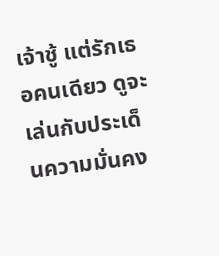เจ้าชู้ แต่รักเธอคนเดียว ดูจะเล่นกับประเด็นความมั่นคง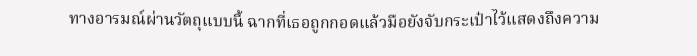ทางอารมณ์ผ่านวัตถุแบบนี้ ฉากที่เธอถูกกอดแล้วมือยังจับกระเป๋าไว้แสดงถึงความ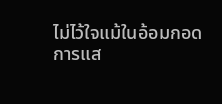ไม่ไว้ใจแม้ในอ้อมกอด
การแส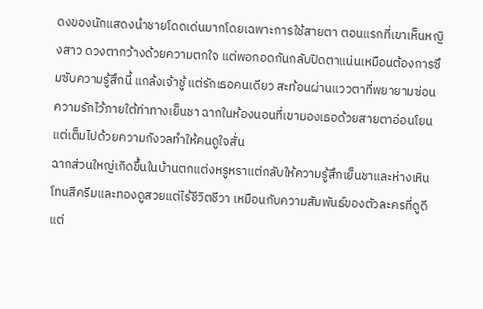ดงของนักแสดงนำชายโดดเด่นมากโดยเฉพาะการใช้สายตา ตอนแรกที่เขาเห็นหญิงสาว ดวงตากว้างด้วยความตกใจ แต่พอกอดกันกลับปิดตาแน่นเหมือนต้องการซึมซับความรู้สึกนี้ แกล้งเจ้าชู้ แต่รักเธอคนเดียว สะท้อนผ่านแววตาที่พยายามซ่อนความรักไว้ภายใต้ท่าทางเย็นชา ฉากในห้องนอนที่เขามองเธอด้วยสายตาอ่อนโยนแต่เต็มไปด้วยความกังวลทำให้คนดูใจสั่น
ฉากส่วนใหญ่เกิดขึ้นในบ้านตกแต่งหรูหราแต่กลับให้ความรู้สึกเย็นชาและห่างเหิน โทนสีครีมและทองดูสวยแต่ไร้ชีวิตชีวา เหมือนกับความสัมพันธ์ของตัวละครที่ดูดีแต่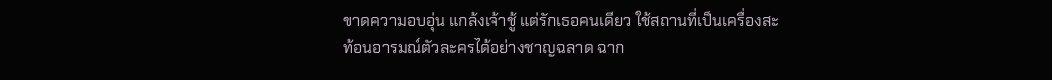ขาดความอบอุ่น แกล้งเจ้าชู้ แต่รักเธอคนเดียว ใช้สถานที่เป็นเครื่องสะท้อนอารมณ์ตัวละครได้อย่างชาญฉลาด ฉาก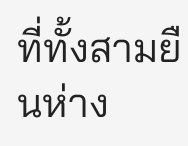ที่ทั้งสามยืนห่าง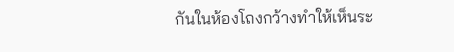กันในห้องโถงกว้างทำให้เห็นระ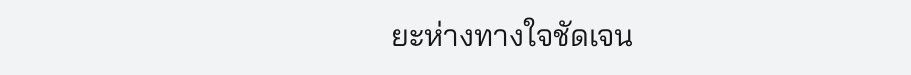ยะห่างทางใจชัดเจน